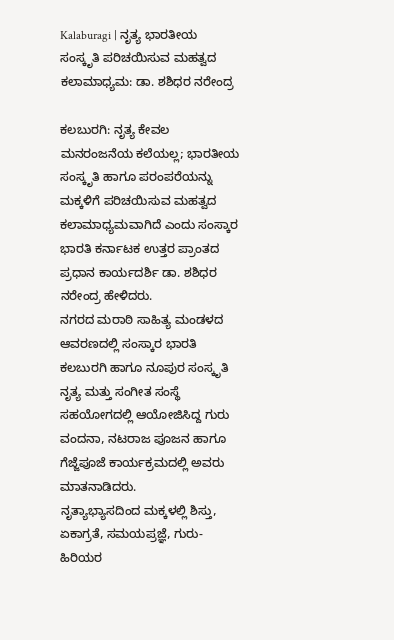Kalaburagi | ನೃತ್ಯ ಭಾರತೀಯ ಸಂಸ್ಕೃತಿ ಪರಿಚಯಿಸುವ ಮಹತ್ವದ ಕಲಾಮಾಧ್ಯಮ: ಡಾ. ಶಶಿಧರ ನರೇಂದ್ರ

ಕಲಬುರಗಿ: ನೃತ್ಯ ಕೇವಲ ಮನರಂಜನೆಯ ಕಲೆಯಲ್ಲ; ಭಾರತೀಯ ಸಂಸ್ಕೃತಿ ಹಾಗೂ ಪರಂಪರೆಯನ್ನು ಮಕ್ಕಳಿಗೆ ಪರಿಚಯಿಸುವ ಮಹತ್ವದ ಕಲಾಮಾಧ್ಯಮವಾಗಿದೆ ಎಂದು ಸಂಸ್ಕಾರ ಭಾರತಿ ಕರ್ನಾಟಕ ಉತ್ತರ ಪ್ರಾಂತದ ಪ್ರಧಾನ ಕಾರ್ಯದರ್ಶಿ ಡಾ. ಶಶಿಧರ ನರೇಂದ್ರ ಹೇಳಿದರು.
ನಗರದ ಮರಾಠಿ ಸಾಹಿತ್ಯ ಮಂಡಳದ ಆವರಣದಲ್ಲಿ ಸಂಸ್ಕಾರ ಭಾರತಿ ಕಲಬುರಗಿ ಹಾಗೂ ನೂಪುರ ಸಂಸ್ಕೃತಿ ನೃತ್ಯ ಮತ್ತು ಸಂಗೀತ ಸಂಸ್ಥೆ ಸಹಯೋಗದಲ್ಲಿ ಆಯೋಜಿಸಿದ್ದ ಗುರು ವಂದನಾ, ನಟರಾಜ ಪೂಜನ ಹಾಗೂ ಗೆಜ್ಜೆಪೂಜೆ ಕಾರ್ಯಕ್ರಮದಲ್ಲಿ ಅವರು ಮಾತನಾಡಿದರು.
ನೃತ್ಯಾಭ್ಯಾಸದಿಂದ ಮಕ್ಕಳಲ್ಲಿ ಶಿಸ್ತು, ಏಕಾಗ್ರತೆ, ಸಮಯಪ್ರಜ್ಞೆ, ಗುರು-ಹಿರಿಯರ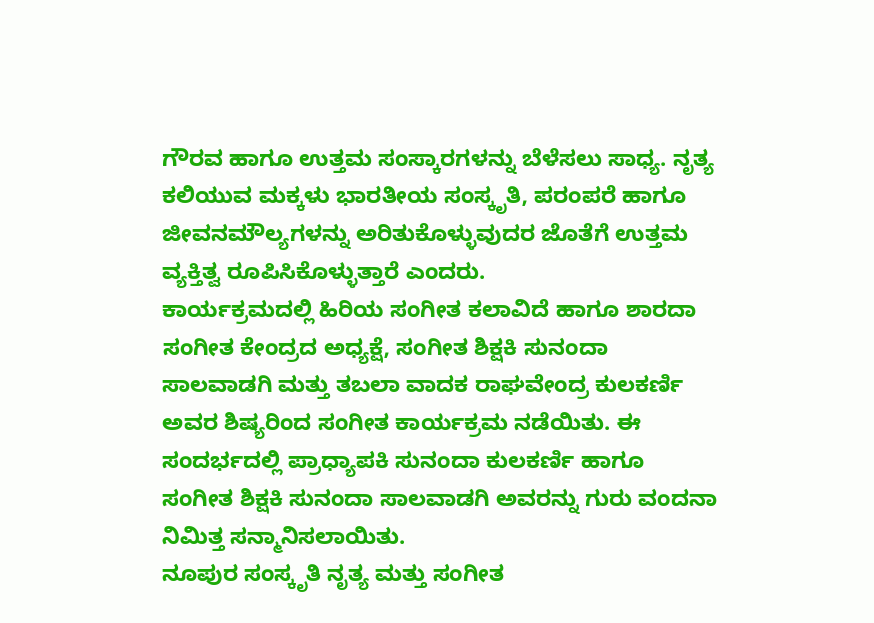ಗೌರವ ಹಾಗೂ ಉತ್ತಮ ಸಂಸ್ಕಾರಗಳನ್ನು ಬೆಳೆಸಲು ಸಾಧ್ಯ. ನೃತ್ಯ ಕಲಿಯುವ ಮಕ್ಕಳು ಭಾರತೀಯ ಸಂಸ್ಕೃತಿ, ಪರಂಪರೆ ಹಾಗೂ ಜೀವನಮೌಲ್ಯಗಳನ್ನು ಅರಿತುಕೊಳ್ಳುವುದರ ಜೊತೆಗೆ ಉತ್ತಮ ವ್ಯಕ್ತಿತ್ವ ರೂಪಿಸಿಕೊಳ್ಳುತ್ತಾರೆ ಎಂದರು.
ಕಾರ್ಯಕ್ರಮದಲ್ಲಿ ಹಿರಿಯ ಸಂಗೀತ ಕಲಾವಿದೆ ಹಾಗೂ ಶಾರದಾ ಸಂಗೀತ ಕೇಂದ್ರದ ಅಧ್ಯಕ್ಷೆ, ಸಂಗೀತ ಶಿಕ್ಷಕಿ ಸುನಂದಾ ಸಾಲವಾಡಗಿ ಮತ್ತು ತಬಲಾ ವಾದಕ ರಾಘವೇಂದ್ರ ಕುಲಕರ್ಣಿ ಅವರ ಶಿಷ್ಯರಿಂದ ಸಂಗೀತ ಕಾರ್ಯಕ್ರಮ ನಡೆಯಿತು. ಈ ಸಂದರ್ಭದಲ್ಲಿ ಪ್ರಾಧ್ಯಾಪಕಿ ಸುನಂದಾ ಕುಲಕರ್ಣಿ ಹಾಗೂ ಸಂಗೀತ ಶಿಕ್ಷಕಿ ಸುನಂದಾ ಸಾಲವಾಡಗಿ ಅವರನ್ನು ಗುರು ವಂದನಾ ನಿಮಿತ್ತ ಸನ್ಮಾನಿಸಲಾಯಿತು.
ನೂಪುರ ಸಂಸ್ಕೃತಿ ನೃತ್ಯ ಮತ್ತು ಸಂಗೀತ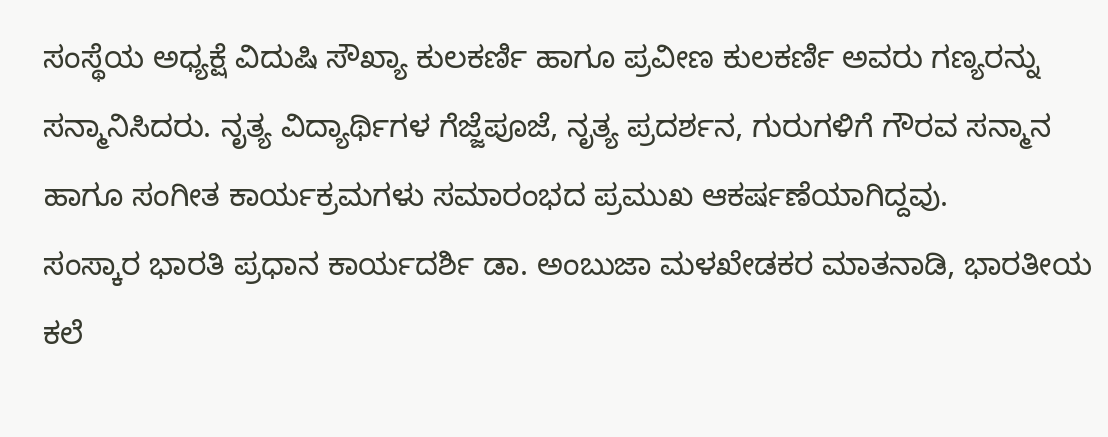ಸಂಸ್ಥೆಯ ಅಧ್ಯಕ್ಷೆ ವಿದುಷಿ ಸೌಖ್ಯಾ ಕುಲಕರ್ಣಿ ಹಾಗೂ ಪ್ರವೀಣ ಕುಲಕರ್ಣಿ ಅವರು ಗಣ್ಯರನ್ನು ಸನ್ಮಾನಿಸಿದರು. ನೃತ್ಯ ವಿದ್ಯಾರ್ಥಿಗಳ ಗೆಜ್ಜೆಪೂಜೆ, ನೃತ್ಯ ಪ್ರದರ್ಶನ, ಗುರುಗಳಿಗೆ ಗೌರವ ಸನ್ಮಾನ ಹಾಗೂ ಸಂಗೀತ ಕಾರ್ಯಕ್ರಮಗಳು ಸಮಾರಂಭದ ಪ್ರಮುಖ ಆಕರ್ಷಣೆಯಾಗಿದ್ದವು.
ಸಂಸ್ಕಾರ ಭಾರತಿ ಪ್ರಧಾನ ಕಾರ್ಯದರ್ಶಿ ಡಾ. ಅಂಬುಜಾ ಮಳಖೇಡಕರ ಮಾತನಾಡಿ, ಭಾರತೀಯ ಕಲೆ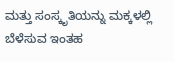ಮತ್ತು ಸಂಸ್ಕೃತಿಯನ್ನು ಮಕ್ಕಳಲ್ಲಿ ಬೆಳೆಸುವ ಇಂತಹ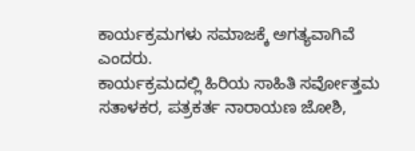ಕಾರ್ಯಕ್ರಮಗಳು ಸಮಾಜಕ್ಕೆ ಅಗತ್ಯವಾಗಿವೆ ಎಂದರು.
ಕಾರ್ಯಕ್ರಮದಲ್ಲಿ ಹಿರಿಯ ಸಾಹಿತಿ ಸರ್ವೋತ್ತಮ ಸತಾಳಕರ, ಪತ್ರಕರ್ತ ನಾರಾಯಣ ಜೋಶಿ,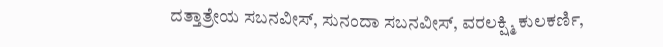ದತ್ತಾತ್ರೇಯ ಸಬನವೀಸ್, ಸುನಂದಾ ಸಬನವೀಸ್, ವರಲಕ್ಷ್ಮಿ ಕುಲಕರ್ಣಿ,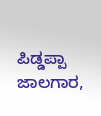ಪಿಡ್ಡಪ್ಪಾ ಜಾಲಗಾರ,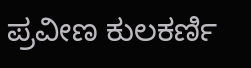ಪ್ರವೀಣ ಕುಲಕರ್ಣಿ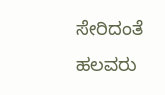ಸೇರಿದಂತೆ ಹಲವರು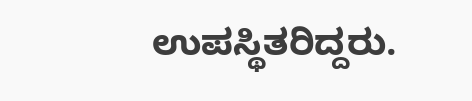ಉಪಸ್ಥಿತರಿದ್ದರು.